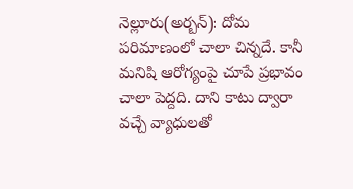నెల్లూరు(అర్బన్): దోమ పరిమాణంలో చాలా చిన్నదే. కానీ మనిషి ఆరోగ్యంపై చూపే ప్రభావం చాలా పెద్దది. దాని కాటు ద్వారా వచ్చే వ్యాధులతో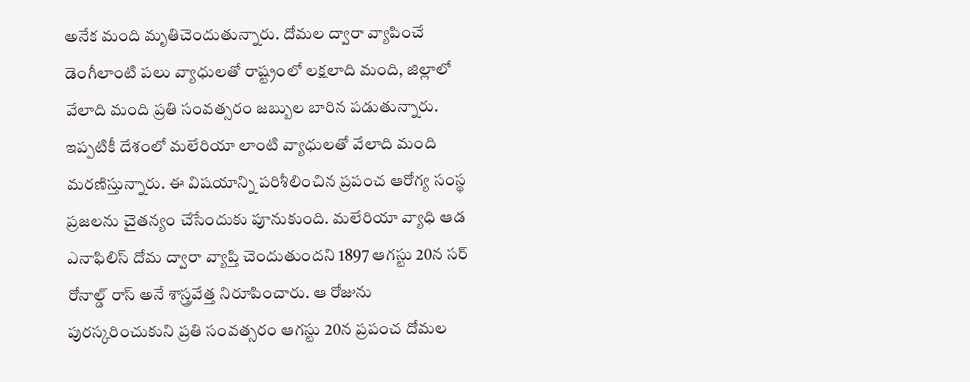అనేక మంది మృతిచెందుతున్నారు. దోమల ద్వారా వ్యాపించే డెంగీలాంటి పలు వ్యాధులతో రాష్ట్రంలో లక్షలాది మంది, జిల్లాలో వేలాది మంది ప్రతి సంవత్సరం జబ్బుల బారిన పడుతున్నారు. ఇప్పటికీ దేశంలో మలేరియా లాంటి వ్యాధులతో వేలాది మంది మరణిస్తున్నారు. ఈ విషయాన్ని పరిశీలించిన ప్రపంచ ఆరోగ్య సంస్థ ప్రజలను చైతన్యం చేసేందుకు పూనుకుంది. మలేరియా వ్యాధి ఆడ ఎనాఫిలిస్ దోమ ద్వారా వ్యాప్తి చెందుతుందని 1897 ఆగస్టు 20న సర్ రోనాల్డ్ రాస్ అనే శాస్త్రవేత్త నిరూపించారు. ఆ రోజును పురస్కరించుకుని ప్రతి సంవత్సరం ఆగస్టు 20న ప్రపంచ దోమల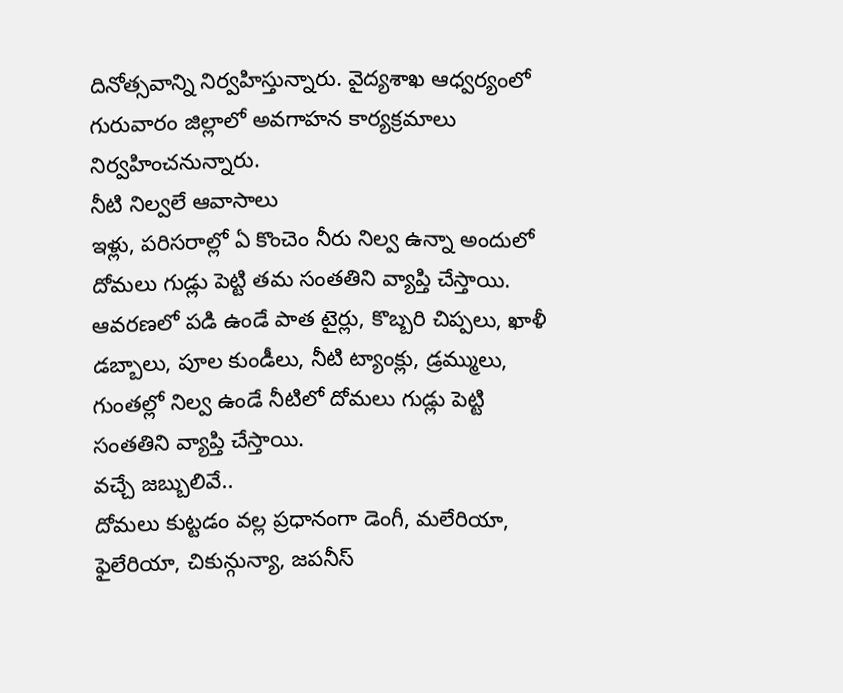దినోత్సవాన్ని నిర్వహిస్తున్నారు. వైద్యశాఖ ఆధ్వర్యంలో గురువారం జిల్లాలో అవగాహన కార్యక్రమాలు నిర్వహించనున్నారు.
నీటి నిల్వలే ఆవాసాలు
ఇళ్లు, పరిసరాల్లో ఏ కొంచెం నీరు నిల్వ ఉన్నా అందులో దోమలు గుడ్లు పెట్టి తమ సంతతిని వ్యాప్తి చేస్తాయి. ఆవరణలో పడి ఉండే పాత టైర్లు, కొబ్బరి చిప్పలు, ఖాళీ డబ్బాలు, పూల కుండీలు, నీటి ట్యాంక్లు, డ్రమ్ములు, గుంతల్లో నిల్వ ఉండే నీటిలో దోమలు గుడ్లు పెట్టి సంతతిని వ్యాప్తి చేస్తాయి.
వచ్చే జబ్బులివే..
దోమలు కుట్టడం వల్ల ప్రధానంగా డెంగీ, మలేరియా, ఫైలేరియా, చికున్గున్యా, జపనీస్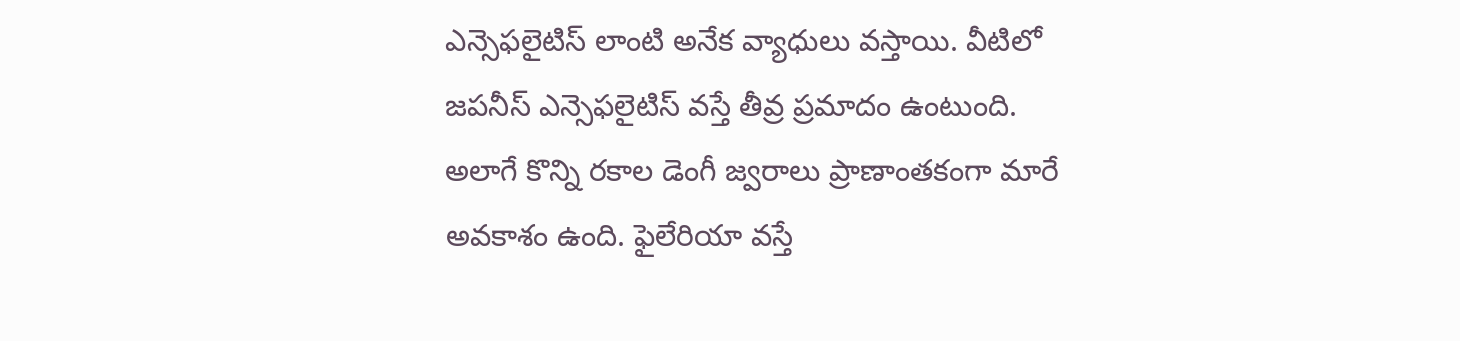ఎన్సెఫలైటిస్ లాంటి అనేక వ్యాధులు వస్తాయి. వీటిలో జపనీస్ ఎన్సెఫలైటిస్ వస్తే తీవ్ర ప్రమాదం ఉంటుంది. అలాగే కొన్ని రకాల డెంగీ జ్వరాలు ప్రాణాంతకంగా మారే అవకాశం ఉంది. ఫైలేరియా వస్తే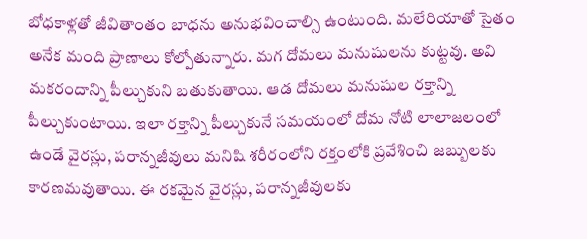బోధకాళ్లతో జీవితాంతం బాధను అనుభవించాల్సి ఉంటుంది. మలేరియాతో సైతం అనేక మంది ప్రాణాలు కోల్పోతున్నారు. మగ దోమలు మనుషులను కుట్టవు. అవి మకరందాన్ని పీల్చుకుని బతుకుతాయి. ఆడ దోమలు మనుషుల రక్తాన్ని పీల్చుకుంటాయి. ఇలా రక్తాన్ని పీల్చుకునే సమయంలో దోమ నోటి లాలాజలంలో ఉండే వైరస్లు, పరాన్నజీవులు మనిషి శరీరంలోని రక్తంలోకి ప్రవేశించి జబ్బులకు కారణమవుతాయి. ఈ రకమైన వైరస్లు, పరాన్నజీవులకు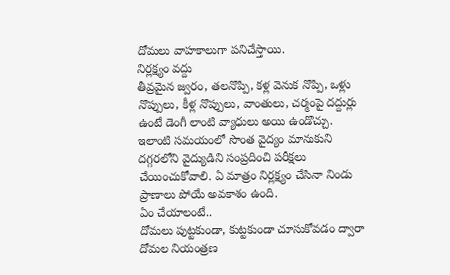దోమలు వాహకాలుగా పనిచేస్తాయి.
నిర్లక్ష్యం వద్దు
తీవ్రమైన జ్వరం, తలనొప్పి, కళ్ల వెనుక నొప్పి, ఒళ్లు నొప్పులు, కీళ్ల నొప్పులు, వాంతులు, చర్మంపై దద్దుర్లు ఉంటే డెంగీ లాంటి వ్యాధులు అయి ఉండొచ్చు. ఇలాంటి సమయంలో సొంత వైద్యం మానుకుని దగ్గరలోని వైద్యుడిని సంప్రదించి పరీక్షలు చేయించుకోవాలి. ఏ మాత్రం నిర్లక్ష్యం చేసినా నిండు ప్రాణాలు పోయే అవకాశం ఉంది.
ఏం చేయాలంటే..
దోమలు పుట్టకుండా, కుట్టకుండా చూసుకోవడం ద్వారా దోమల నియంత్రణ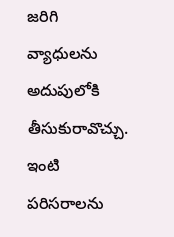జరిగి వ్యాధులను అదుపులోకి తీసుకురావొచ్చు. ఇంటి పరిసరాలను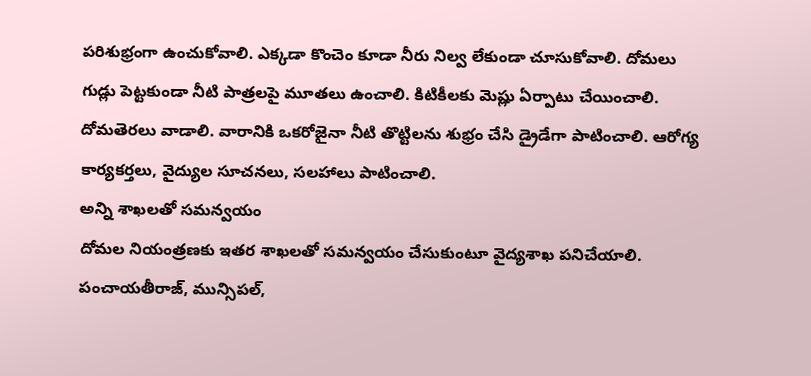పరిశుభ్రంగా ఉంచుకోవాలి. ఎక్కడా కొంచెం కూడా నీరు నిల్వ లేకుండా చూసుకోవాలి. దోమలు గుడ్లు పెట్టకుండా నీటి పాత్రలపై మూతలు ఉంచాలి. కిటికీలకు మెష్లు ఏర్పాటు చేయించాలి. దోమతెరలు వాడాలి. వారానికి ఒకరోజైనా నీటి తొట్టిలను శుభ్రం చేసి డ్రైడేగా పాటించాలి. ఆరోగ్య కార్యకర్తలు, వైద్యుల సూచనలు, సలహాలు పాటించాలి.
అన్ని శాఖలతో సమన్వయం
దోమల నియంత్రణకు ఇతర శాఖలతో సమన్వయం చేసుకుంటూ వైద్యశాఖ పనిచేయాలి. పంచాయతీరాజ్, మున్సిపల్,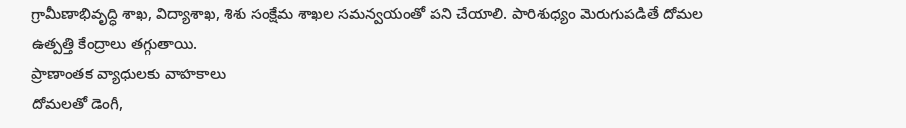గ్రామీణాభివృద్ధి శాఖ, విద్యాశాఖ, శిశు సంక్షేమ శాఖల సమన్వయంతో పని చేయాలి. పారిశుధ్యం మెరుగుపడితే దోమల ఉత్పత్తి కేంద్రాలు తగ్గుతాయి.
ప్రాణాంతక వ్యాధులకు వాహకాలు
దోమలతో డెంగీ,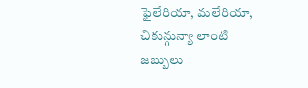ఫైలేరియా, మలేరియా, చికున్గున్యా లాంటి జబ్బులు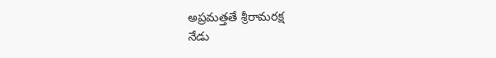అప్రమత్తతే శ్రీరామరక్ష
నేడు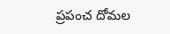ప్రపంచ దోమల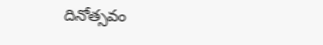దినోత్సవం